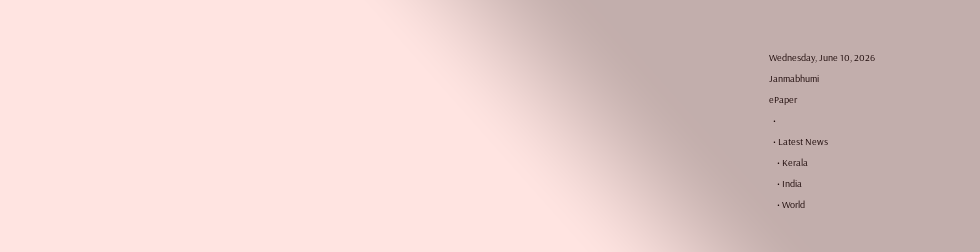Wednesday, June 10, 2026
Janmabhumi
ePaper
  •
  • Latest News
    • Kerala
    • India
    • World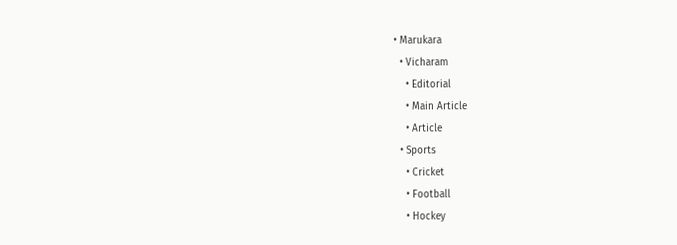• Marukara
  • Vicharam
    • Editorial
    • Main Article
    • Article
  • Sports
    • Cricket
    • Football
    • Hockey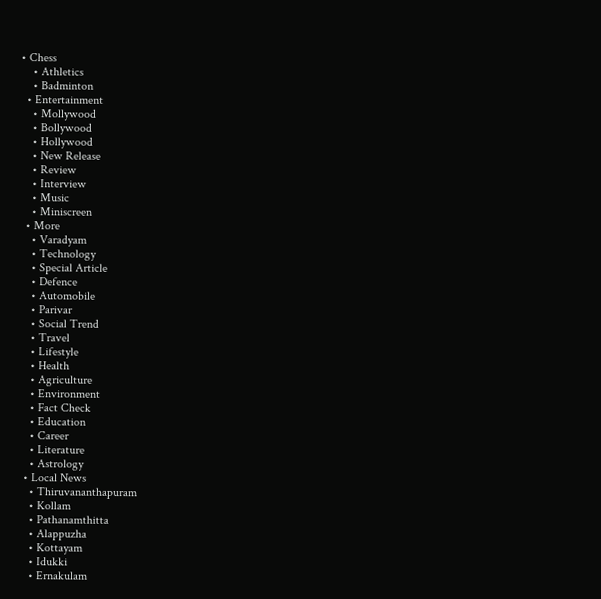• Chess
    • Athletics
    • Badminton
  • Entertainment
    • Mollywood
    • Bollywood
    • Hollywood
    • New Release
    • Review
    • Interview
    • Music
    • Miniscreen
  • More
    • Varadyam
    • Technology
    • Special Article
    • Defence
    • Automobile
    • Parivar
    • Social Trend
    • Travel
    • Lifestyle
    • Health
    • Agriculture
    • Environment
    • Fact Check
    • Education
    • Career
    • Literature
    • Astrology
  • Local News
    • Thiruvananthapuram
    • Kollam
    • Pathanamthitta
    • Alappuzha
    • Kottayam
    • Idukki
    • Ernakulam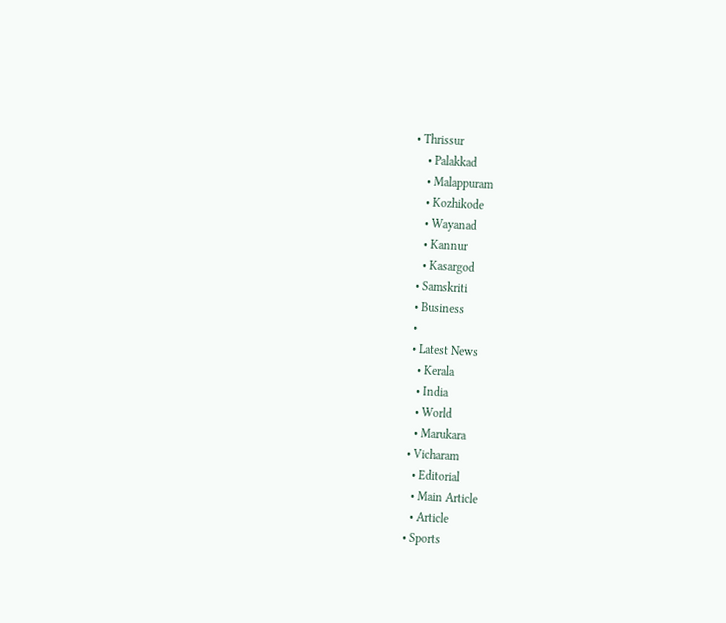• Thrissur
    • Palakkad
    • Malappuram
    • Kozhikode
    • Wayanad
    • Kannur
    • Kasargod
  • Samskriti
  • Business
  •
  • Latest News
    • Kerala
    • India
    • World
    • Marukara
  • Vicharam
    • Editorial
    • Main Article
    • Article
  • Sports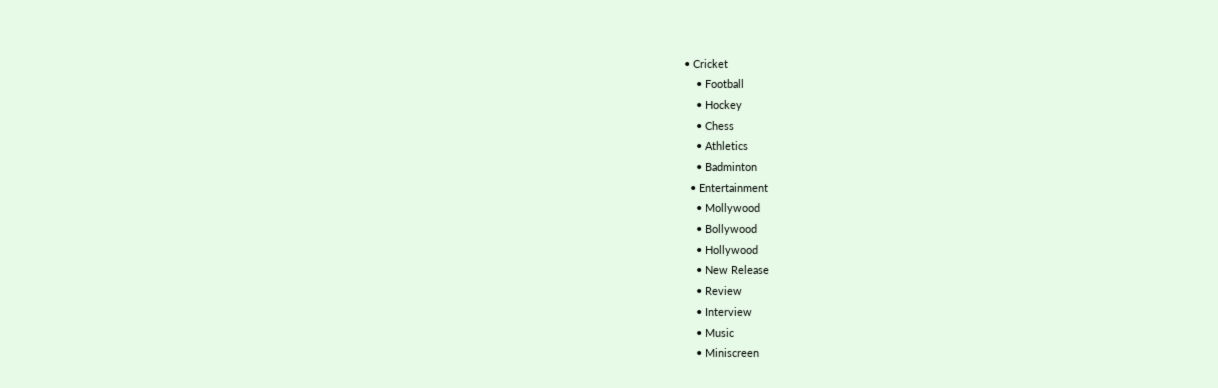• Cricket
    • Football
    • Hockey
    • Chess
    • Athletics
    • Badminton
  • Entertainment
    • Mollywood
    • Bollywood
    • Hollywood
    • New Release
    • Review
    • Interview
    • Music
    • Miniscreen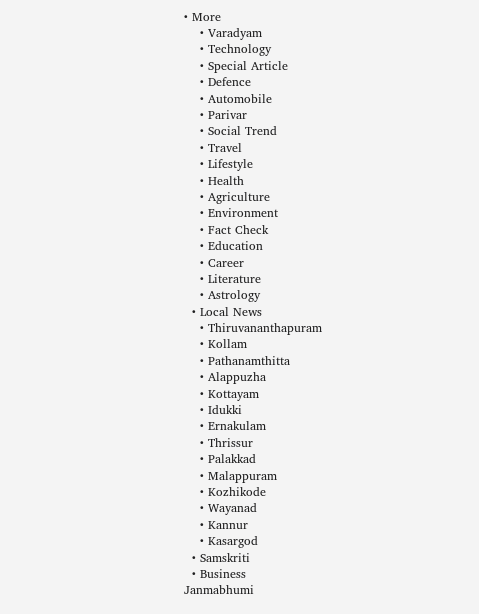• More
    • Varadyam
    • Technology
    • Special Article
    • Defence
    • Automobile
    • Parivar
    • Social Trend
    • Travel
    • Lifestyle
    • Health
    • Agriculture
    • Environment
    • Fact Check
    • Education
    • Career
    • Literature
    • Astrology
  • Local News
    • Thiruvananthapuram
    • Kollam
    • Pathanamthitta
    • Alappuzha
    • Kottayam
    • Idukki
    • Ernakulam
    • Thrissur
    • Palakkad
    • Malappuram
    • Kozhikode
    • Wayanad
    • Kannur
    • Kasargod
  • Samskriti
  • Business
Janmabhumi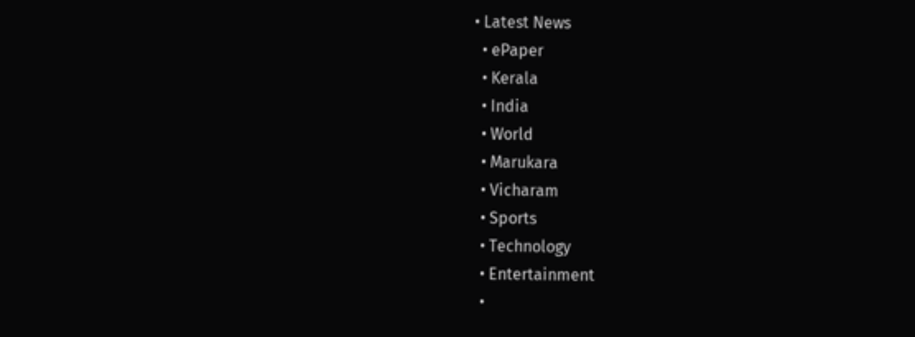• Latest News
  • ePaper
  • Kerala
  • India
  • World
  • Marukara
  • Vicharam
  • Sports
  • Technology
  • Entertainment
  •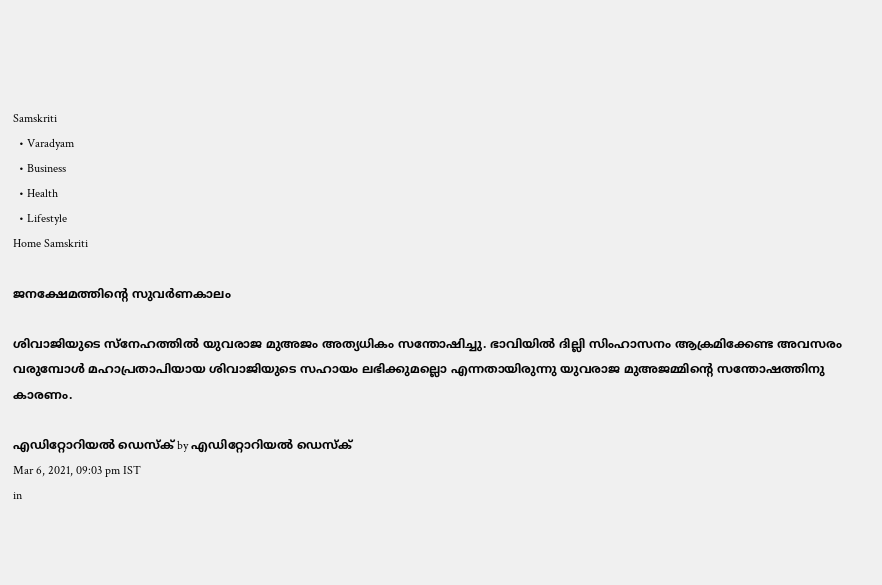Samskriti
  • Varadyam
  • Business
  • Health
  • Lifestyle
Home Samskriti

ജനക്ഷേമത്തിന്റെ സുവര്‍ണകാലം

ശിവാജിയുടെ സ്‌നേഹത്തില്‍ യുവരാജ മുഅജം അത്യധികം സന്തോഷിച്ചു. ഭാവിയില്‍ ദില്ലി സിംഹാസനം ആക്രമിക്കേണ്ട അവസരം വരുമ്പോള്‍ മഹാപ്രതാപിയായ ശിവാജിയുടെ സഹായം ലഭിക്കുമല്ലൊ എന്നതായിരുന്നു യുവരാജ മുഅജമ്മിന്റെ സന്തോഷത്തിനു കാരണം.

എഡിറ്റോറിയൽ ഡെസ്ക് by എഡിറ്റോറിയൽ ഡെസ്ക്
Mar 6, 2021, 09:03 pm IST
in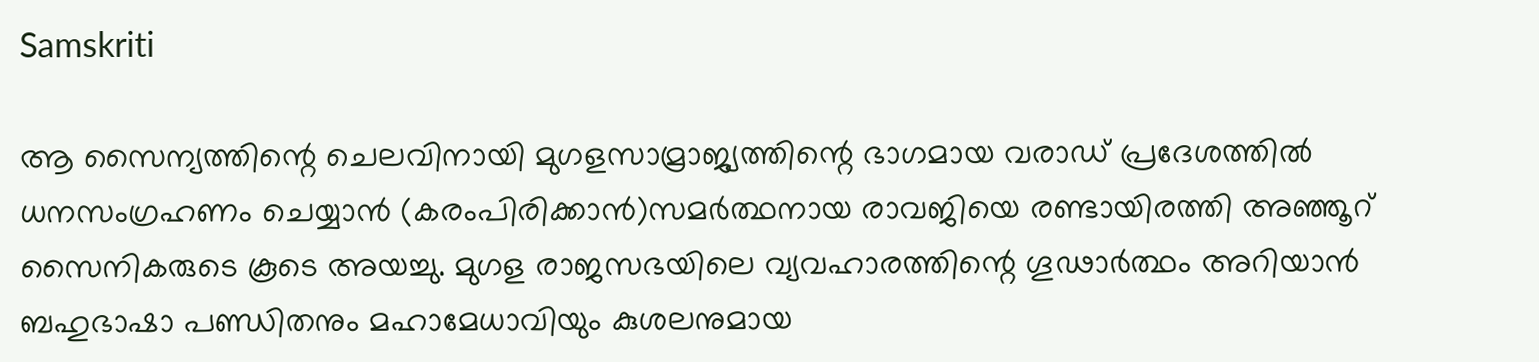Samskriti

ആ സൈന്യത്തിന്റെ ചെലവിനായി മുഗളസാമ്രാജ്യത്തിന്റെ ഭാഗമായ വരാഡ് പ്രദേശത്തില്‍ ധനസംഗ്രഹണം ചെയ്യാന്‍ (കരംപിരിക്കാന്‍)സമര്‍ത്ഥനായ രാവജിയെ രണ്ടായിരത്തി അഞ്ഞൂറ് സൈനികരുടെ കൂടെ അയച്ചു. മുഗള രാജസഭയിലെ വ്യവഹാരത്തിന്റെ ഗൂഢാര്‍ത്ഥം അറിയാന്‍ ബഹുഭാഷാ പണ്ഡിതനും മഹാമേധാവിയും കുശലനുമായ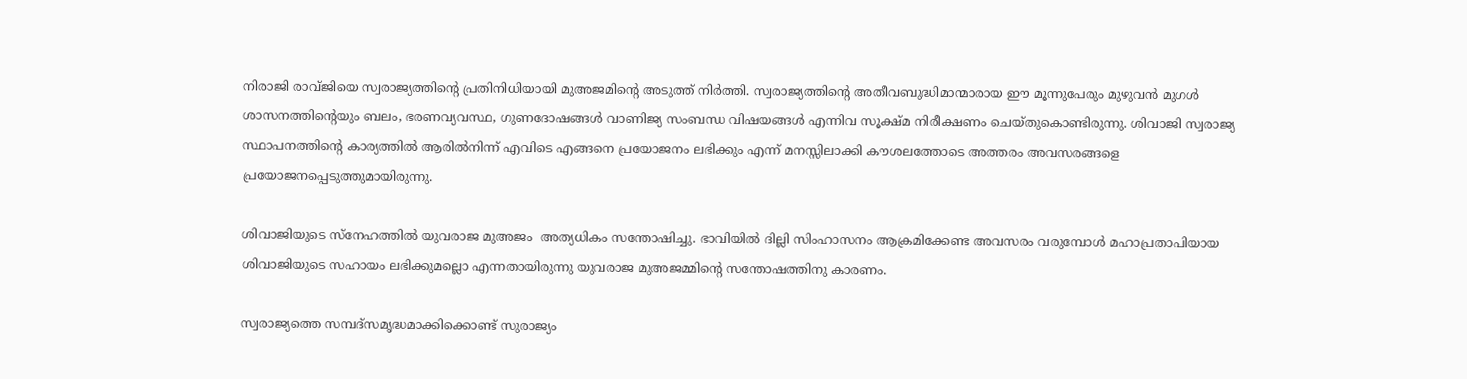നിരാജി രാവ്ജിയെ സ്വരാജ്യത്തിന്റെ പ്രതിനിധിയായി മുഅജമിന്റെ അടുത്ത് നിര്‍ത്തി. സ്വരാജ്യത്തിന്റെ അതീവബുദ്ധിമാന്മാരായ ഈ മൂന്നുപേരും മുഴുവന്‍ മുഗള്‍ ശാസനത്തിന്റെയും ബലം, ഭരണവ്യവസ്ഥ, ഗുണദോഷങ്ങള്‍ വാണിജ്യ സംബന്ധ വിഷയങ്ങള്‍ എന്നിവ സൂക്ഷ്മ നിരീക്ഷണം ചെയ്തുകൊണ്ടിരുന്നു. ശിവാജി സ്വരാജ്യ സ്ഥാപനത്തിന്റെ കാര്യത്തില്‍ ആരില്‍നിന്ന് എവിടെ എങ്ങനെ പ്രയോജനം ലഭിക്കും എന്ന് മനസ്സിലാക്കി കൗശലത്തോടെ അത്തരം അവസരങ്ങളെ പ്രയോജനപ്പെടുത്തുമായിരുന്നു.

ശിവാജിയുടെ സ്‌നേഹത്തില്‍ യുവരാജ മുഅജം  അത്യധികം സന്തോഷിച്ചു. ഭാവിയില്‍ ദില്ലി സിംഹാസനം ആക്രമിക്കേണ്ട അവസരം വരുമ്പോള്‍ മഹാപ്രതാപിയായ ശിവാജിയുടെ സഹായം ലഭിക്കുമല്ലൊ എന്നതായിരുന്നു യുവരാജ മുഅജമ്മിന്റെ സന്തോഷത്തിനു കാരണം.

സ്വരാജ്യത്തെ സമ്പദ്‌സമൃദ്ധമാക്കിക്കൊണ്ട് സുരാജ്യം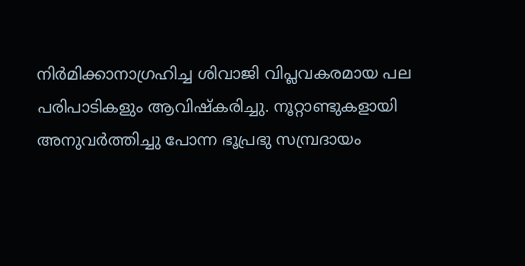നിര്‍മിക്കാനാഗ്രഹിച്ച ശിവാജി വിപ്ലവകരമായ പല പരിപാടികളും ആവിഷ്‌കരിച്ചു. നൂറ്റാണ്ടുകളായി അനുവര്‍ത്തിച്ചു പോന്ന ഭൂപ്രഭു സമ്പ്രദായം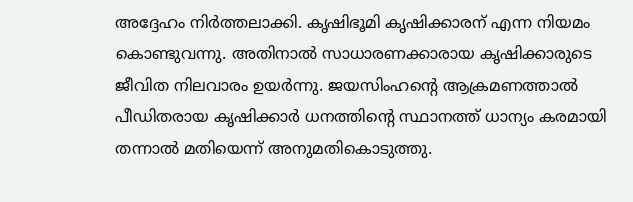അദ്ദേഹം നിര്‍ത്തലാക്കി. കൃഷിഭൂമി കൃഷിക്കാരന് എന്ന നിയമം കൊണ്ടുവന്നു. അതിനാല്‍ സാധാരണക്കാരായ കൃഷിക്കാരുടെ ജീവിത നിലവാരം ഉയര്‍ന്നു. ജയസിംഹന്റെ ആക്രമണത്താല്‍ പീഡിതരായ കൃഷിക്കാര്‍ ധനത്തിന്റെ സ്ഥാനത്ത് ധാന്യം കരമായി തന്നാല്‍ മതിയെന്ന് അനുമതികൊടുത്തു.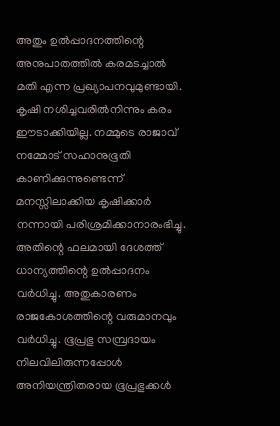അതും ഉല്‍പ്പാദനത്തിന്റെ അനുപാതത്തില്‍ കരമടച്ചാല്‍ മതി എന്ന പ്രഖ്യാപനവുമുണ്ടായി. കൃഷി നശിച്ചവരില്‍നിന്നും കരം ഈടാക്കിയില്ല. നമ്മുടെ രാജാവ് നമ്മോട് സഹാനുഭൂതി കാണിക്കുന്നുണ്ടെന്ന് മനസ്സിലാക്കിയ കൃഷിക്കാര്‍ നന്നായി പരിശ്രമിക്കാനാരംഭിച്ചു. അതിന്റെ ഫലമായി ദേശത്ത് ധാന്യത്തിന്റെ ഉല്‍പ്പാദനം വര്‍ധിച്ചു. അതുകാരണം രാജകോശത്തിന്റെ വരുമാനവും വര്‍ധിച്ചു. ഭൂപ്രഭു സമ്പ്രദായം നിലവിലിരുന്നപ്പോള്‍ അനിയന്ത്രിതരായ ഭൂപ്രഭുക്കള്‍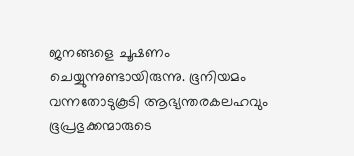ജനങ്ങളെ ചൂഷണം ചെയ്യുന്നുണ്ടായിരുന്നു. ഭൂനിയമം വന്നതോടുകൂടി ആഭ്യന്തരകലഹവും ഭൂപ്രഭുക്കന്മാരുടെ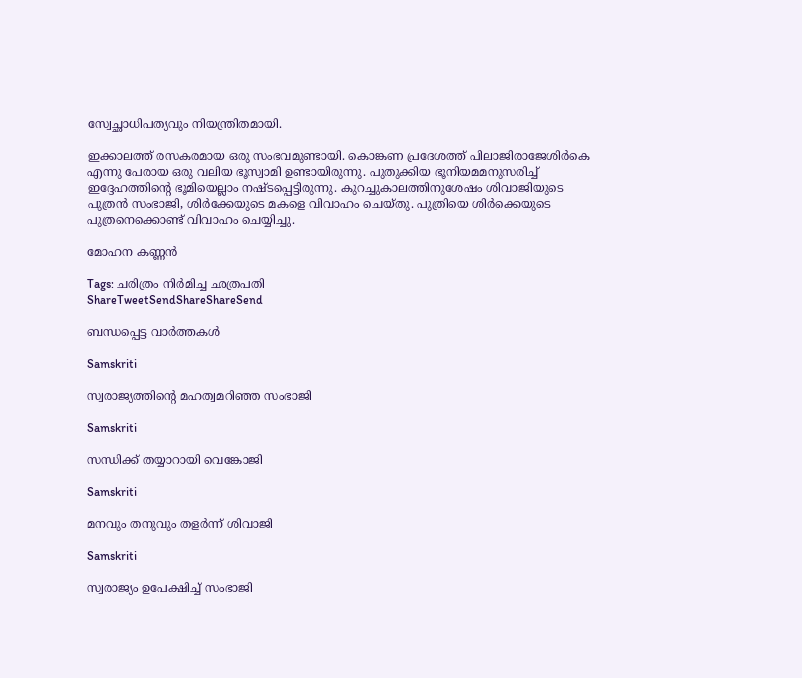സ്വേച്ഛാധിപത്യവും നിയന്ത്രിതമായി.

ഇക്കാലത്ത് രസകരമായ ഒരു സംഭവമുണ്ടായി. കൊങ്കണ പ്രദേശത്ത് പിലാജിരാജേശിര്‍കെ എന്നു പേരായ ഒരു വലിയ ഭൂസ്വാമി ഉണ്ടായിരുന്നു. പുതുക്കിയ ഭൂനിയമമനുസരിച്ച് ഇദ്ദേഹത്തിന്റെ ഭൂമിയെല്ലാം നഷ്ടപ്പെട്ടിരുന്നു. കുറച്ചുകാലത്തിനുശേഷം ശിവാജിയുടെ പുത്രന്‍ സംഭാജി, ശിര്‍ക്കേയുടെ മകളെ വിവാഹം ചെയ്തു. പുത്രിയെ ശിര്‍ക്കെയുടെ പുത്രനെക്കൊണ്ട് വിവാഹം ചെയ്യിച്ചു.

മോഹന കണ്ണന്‍

Tags: ചരിത്രം നിര്‍മിച്ച ഛത്രപതി
ShareTweetSendShareShareSend

ബന്ധപ്പെട്ട വാര്‍ത്തകള്‍

Samskriti

സ്വരാജ്യത്തിന്റെ മഹത്വമറിഞ്ഞ സംഭാജി

Samskriti

സന്ധിക്ക് തയ്യാറായി വെങ്കോജി

Samskriti

മനവും തനുവും തളര്‍ന്ന് ശിവാജി

Samskriti

സ്വരാജ്യം ഉപേക്ഷിച്ച് സംഭാജി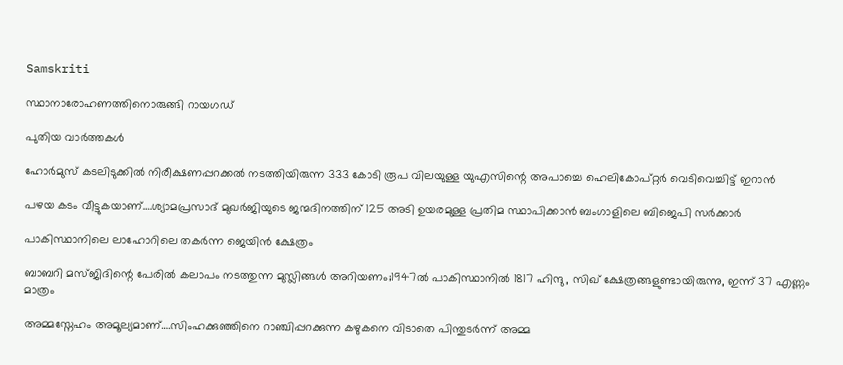Samskriti

സ്ഥാനാരോഹണത്തിനൊരുങ്ങി റായഗഡ്‌

പുതിയ വാര്‍ത്തകള്‍

ഹോര്‍മുസ് കടലിടുക്കില്‍ നിരീക്ഷണപ്പറക്കല്‍ നടത്തിയിരുന്ന 333 കോടി രൂപ വിലയുള്ള യുഎസിന്റെ അപാച്ചെ ഹെലികോപ്റ്റര്‍ വെടിവെച്ചിട്ട് ഇറാന്‍

പഴയ കടം വീട്ടുകയാണ്….ശ്യാമപ്രസാദ് മുഖര്‍ജിയുടെ ജന്മദിനത്തിന് 125 അടി ഉയരമുള്ള പ്രതിമ സ്ഥാപിക്കാന്‍ ബംഗാളിലെ ബിജെപി സര്‍ക്കാര്‍

പാകിസ്ഥാനിലെ ലാഹോറിലെ തകര്‍ന്ന ജെയിന്‍ ക്ഷേത്രം

ബാബറി മസ്ജിദിന്റെ പേരില്‍ കലാപം നടത്തുന്ന മുസ്ലിങ്ങള്‍ അറിയണം;1947ല്‍ പാകിസ്ഥാനില്‍ 1817 ഹിന്ദു, സിഖ് ക്ഷേത്രങ്ങളുണ്ടായിരുന്നു, ഇന്ന് 37 എണ്ണം മാത്രം

അമ്മസ്നേഹം അമൂല്യമാണ്….സിംഹക്കുഞ്ഞിനെ റാഞ്ചിപ്പറക്കുന്ന കഴുകനെ വിടാതെ പിന്തുടര്‍ന്ന് അമ്മ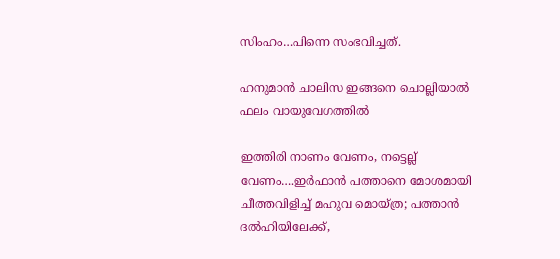സിംഹം…പിന്നെ സംഭവിച്ചത്.

ഹനുമാൻ ചാലിസ ഇങ്ങനെ ചൊല്ലിയാൽ ഫലം വായുവേഗത്തിൽ

ഇത്തിരി നാണം വേണം, നട്ടെല്ല് വേണം….ഇര്‍ഫാന്‍ പത്താനെ മോശമായി ചീത്തവിളിച്ച് മഹുവ മൊയ്ത്ര; പത്താന്‍ ദല്‍ഹിയിലേക്ക്,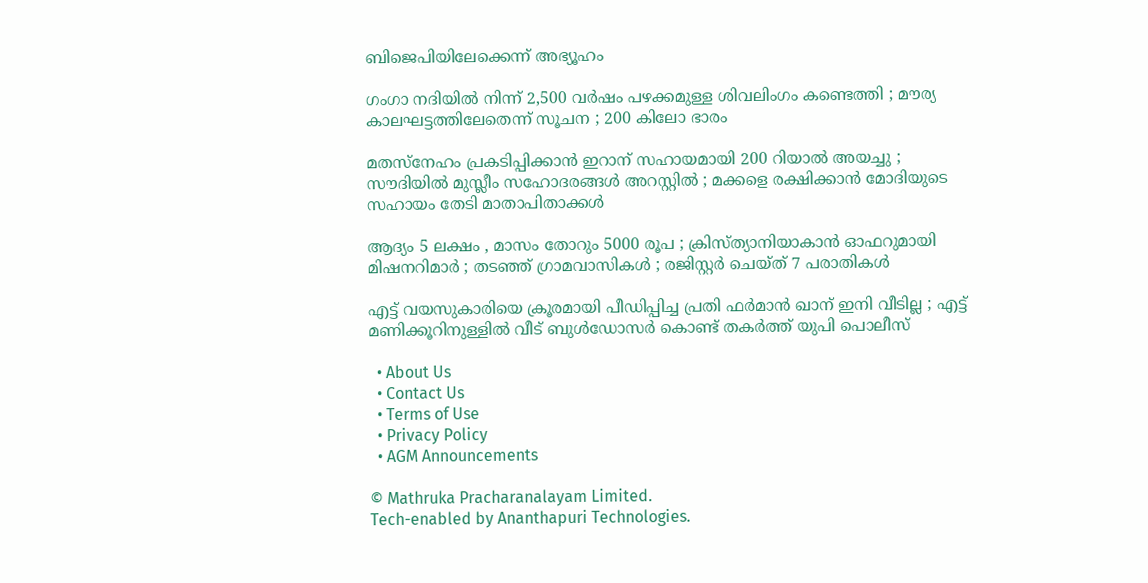ബിജെപിയിലേക്കെന്ന് അഭ്യൂഹം

ഗംഗാ നദിയിൽ നിന്ന് 2,500 വർഷം പഴക്കമുള്ള ശിവലിംഗം കണ്ടെത്തി ; മൗര്യ കാലഘട്ടത്തിലേതെന്ന് സൂചന ; 200 കിലോ ഭാരം

മതസ്നേഹം പ്രകടിപ്പിക്കാൻ ഇറാന് സഹായമായി 200 റിയാൽ അയച്ചു ; സൗദിയിൽ മുസ്ലീം സഹോദരങ്ങൾ അറസ്റ്റിൽ ; മക്കളെ രക്ഷിക്കാൻ മോദിയുടെ സഹായം തേടി മാതാപിതാക്കൾ

ആദ്യം 5 ലക്ഷം , മാസം തോറും 5000 രൂപ ; ക്രിസ്ത്യാനിയാകാൻ ഓഫറുമായി മിഷനറിമാർ ; തടഞ്ഞ് ഗ്രാമവാസികൾ ; രജിസ്റ്റർ ചെയ്ത് 7 പരാതികൾ

എട്ട് വയസുകാരിയെ ക്രൂരമായി പീഡിപ്പിച്ച പ്രതി ഫർമാൻ ഖാന് ഇനി വീടില്ല ; എട്ട് മണിക്കൂറിനുള്ളിൽ വീട് ബുൾഡോസർ കൊണ്ട് തകർത്ത് യുപി പൊലീസ്

  • About Us
  • Contact Us
  • Terms of Use
  • Privacy Policy
  • AGM Announcements

© Mathruka Pracharanalayam Limited.
Tech-enabled by Ananthapuri Technologies.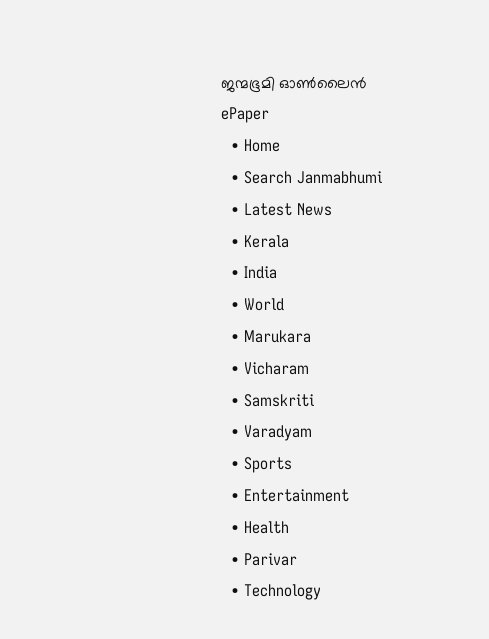ജന്മഭൂമി ഓണ്‍ലൈന്‍
ePaper
  • Home
  • Search Janmabhumi
  • Latest News
  • Kerala
  • India
  • World
  • Marukara
  • Vicharam
  • Samskriti
  • Varadyam
  • Sports
  • Entertainment
  • Health
  • Parivar
  • Technology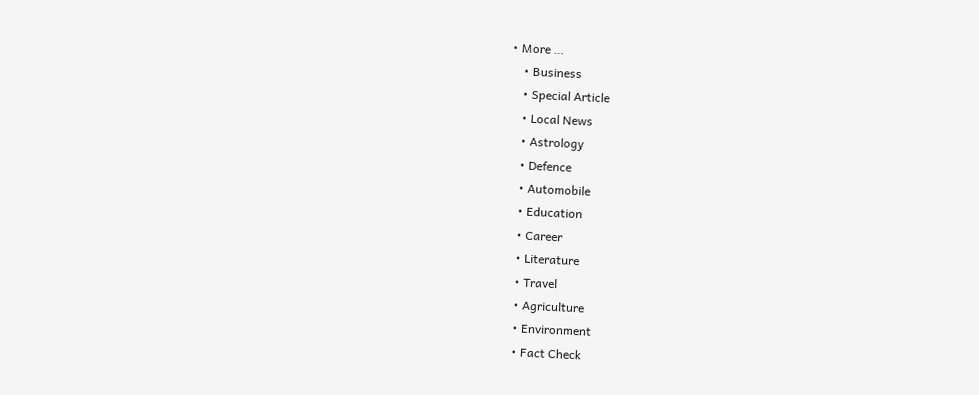• More …
    • Business
    • Special Article
    • Local News
    • Astrology
    • Defence
    • Automobile
    • Education
    • Career
    • Literature
    • Travel
    • Agriculture
    • Environment
    • Fact Check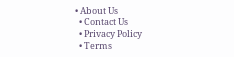• About Us
  • Contact Us
  • Privacy Policy
  • Terms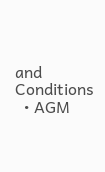and Conditions
  • AGM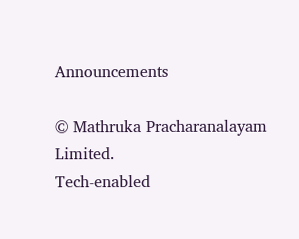Announcements

© Mathruka Pracharanalayam Limited.
Tech-enabled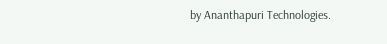by Ananthapuri Technologies.